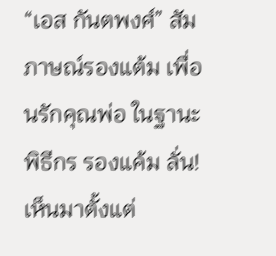“เอส กันตพงศ์” สัมภาษณ์รองแต้ม เพื่อนรักคุณพ่อ ในฐานะพิธีกร รองแค้ม ลั่น! เห็นมาตั้งแต่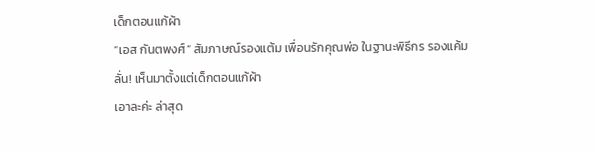เด็กตอนแก้ผ้า
“เอส กันตพงศ์” สัมภาษณ์รองแต้ม เพื่อนรักคุณพ่อ ในฐานะพิธีกร รองแค้ม ลั่น! เห็นมาตั้งแต่เด็กตอนแก้ผ้า
เอาละค่ะ ล่าสุด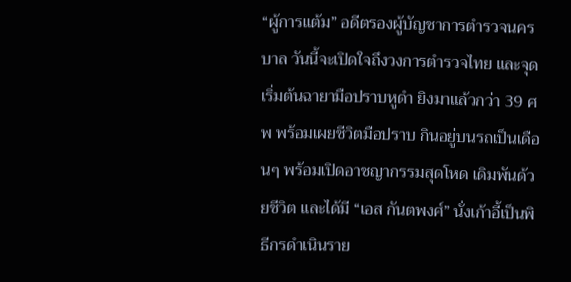“ผู้การแต้ม” อดีตรองผู้บัญชาการตำรวจนครบาล วันนี้จะเปิดใจถึงวงการตำรวจไทย และจุดเริ่มต้นฉายามือปราบหูดำ ยิงมาแล้วกว่า 39 ศพ พร้อมเผยชีวิตมือปราบ กินอยู่บนรถเป็นเดือนๆ พร้อมเปิดอาชญากรรมสุดโหด เดิมพันด้วยชีวิต และได้มี “เอส กันตพงศ์” นั่งเก้าอี้เป็นพิธีกรดำเนินราย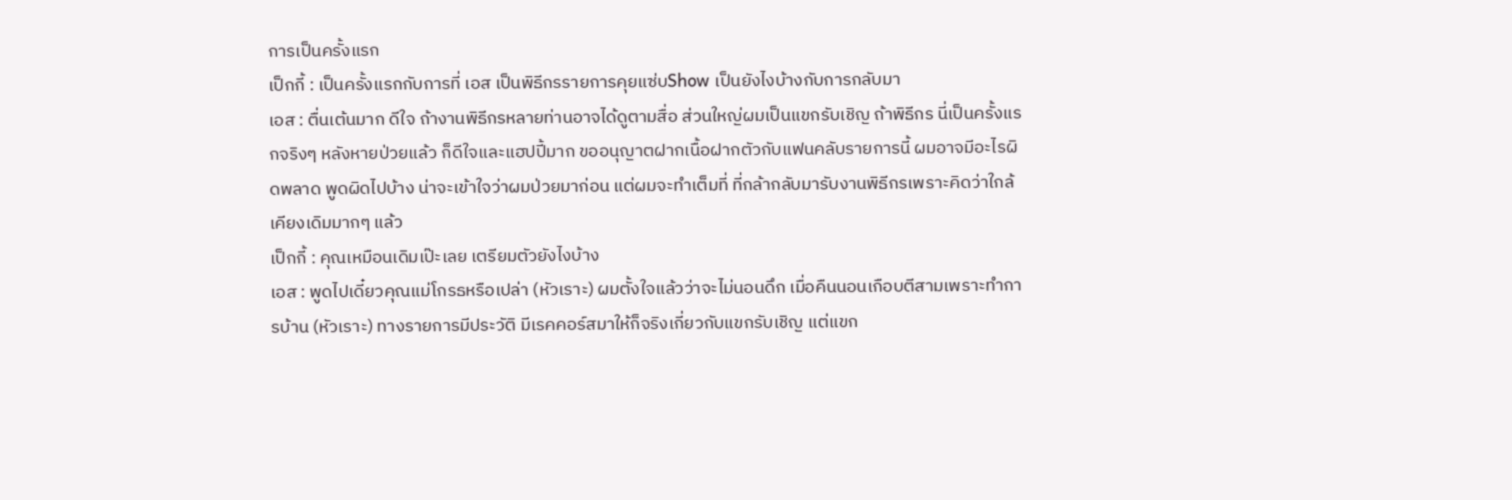การเป็นครั้งแรก
เป็กกี้ : เป็นครั้งแรกกับการที่ เอส เป็นพิธีกรรายการคุยแซ่บShow เป็นยังไงบ้างกับการกลับมา
เอส : ตื่นเต้นมาก ดีใจ ถ้างานพิธีกรหลายท่านอาจได้ดูตามสื่อ ส่วนใหญ่ผมเป็นแขกรับเชิญ ถ้าพิธีกร นี่เป็นครั้งแรกจริงๆ หลังหายป่วยแล้ว ก็ดีใจและแฮปปี้มาก ขออนุญาตฝากเนื้อฝากตัวกับแฟนคลับรายการนี้ ผมอาจมีอะไรผิดพลาด พูดผิดไปบ้าง น่าจะเข้าใจว่าผมป่วยมาก่อน แต่ผมจะทำเต็มที่ ที่กล้ากลับมารับงานพิธีกรเพราะคิดว่าใกล้เคียงเดิมมากๆ แล้ว
เป็กกี้ : คุณเหมือนเดิมเป๊ะเลย เตรียมตัวยังไงบ้าง
เอส : พูดไปเดี๋ยวคุณแม่โกรธหรือเปล่า (หัวเราะ) ผมตั้งใจแล้วว่าจะไม่นอนดึก เมื่อคืนนอนเกือบตีสามเพราะทำการบ้าน (หัวเราะ) ทางรายการมีประวัติ มีเรคคอร์สมาให้ก็จริงเกี่ยวกับแขกรับเชิญ แต่แขก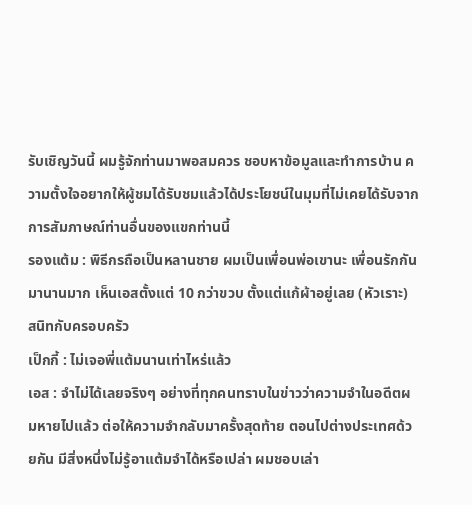รับเชิญวันนี้ ผมรู้จักท่านมาพอสมควร ชอบหาข้อมูลและทำการบ้าน ความตั้งใจอยากให้ผู้ชมได้รับชมแล้วได้ประโยชน์ในมุมที่ไม่เคยได้รับจากการสัมภาษณ์ท่านอื่นของแขกท่านนี้
รองแต้ม : พิธีกรถือเป็นหลานชาย ผมเป็นเพื่อนพ่อเขานะ เพื่อนรักกันมานานมาก เห็นเอสตั้งแต่ 10 กว่าขวบ ตั้งแต่แก้ผ้าอยู่เลย (หัวเราะ) สนิทกับครอบครัว
เป็กกี้ : ไม่เจอพี่แต้มนานเท่าไหร่แล้ว
เอส : จำไม่ได้เลยจริงๆ อย่างที่ทุกคนทราบในข่าวว่าความจำในอดีตผมหายไปแล้ว ต่อให้ความจำกลับมาครั้งสุดท้าย ตอนไปต่างประเทศด้วยกัน มีสิ่งหนึ่งไม่รู้อาแต้มจำได้หรือเปล่า ผมชอบเล่า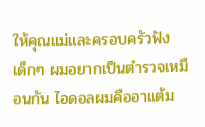ให้คุณแม่และครอบครัวฟัง เด็กๆ ผมอยากเป็นตำรวจเหมือนกัน ไอดอลผมคืออาแต้ม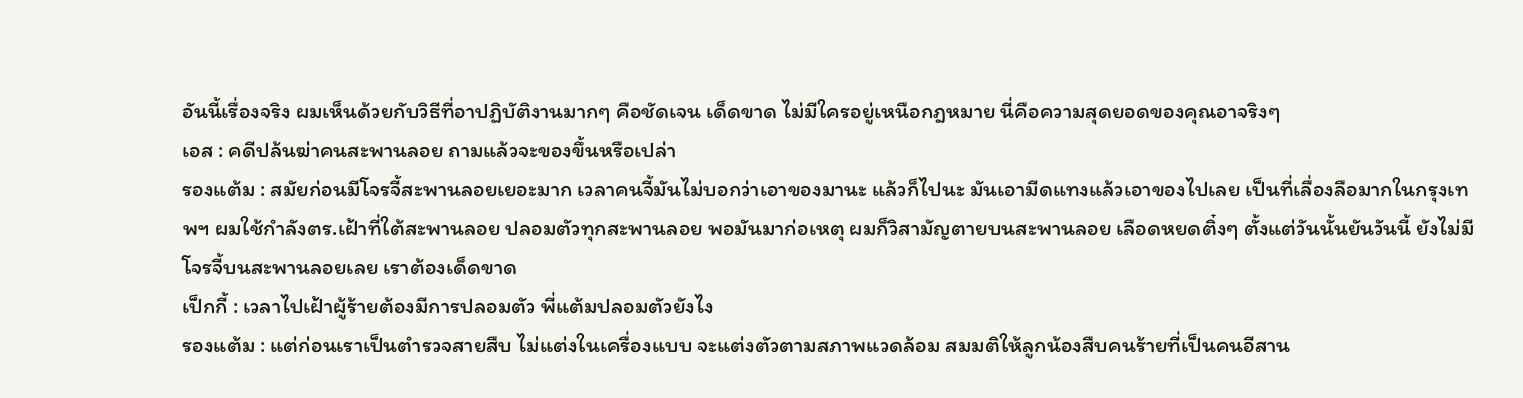อันนี้เรื่องจริง ผมเห็นด้วยกับวิธีที่อาปฏิบัติงานมากๆ คือชัดเจน เด็ดขาด ไม่มีใครอยู่เหนือกฎหมาย นี่คือความสุดยอดของคุณอาจริงๆ
เอส : คดีปล้นฆ่าคนสะพานลอย ถามแล้วจะของขึ้นหรือเปล่า
รองแต้ม : สมัยก่อนมีโจรจี้สะพานลอยเยอะมาก เวลาคนจี้มันไม่บอกว่าเอาของมานะ แล้วก็ไปนะ มันเอามีดแทงแล้วเอาของไปเลย เป็นที่เลื่องลือมากในกรุงเทพฯ ผมใช้กำลังตร.เฝ้าที่ใต้สะพานลอย ปลอมตัวทุกสะพานลอย พอมันมาก่อเหตุ ผมก็วิสามัญตายบนสะพานลอย เลือดหยดติ๋งๆ ตั้งแต่วันนั้นยันวันนี้ ยังไม่มีโจรจี้บนสะพานลอยเลย เราต้องเด็ดขาด
เป็กกี้ : เวลาไปเฝ้าผู้ร้ายต้องมีการปลอมตัว พี่แต้มปลอมตัวยังไง
รองแต้ม : แต่ก่อนเราเป็นตำรวจสายสืบ ไม่แต่งในเครื่องแบบ จะแต่งตัวตามสภาพแวดล้อม สมมติให้ลูกน้องสืบคนร้ายที่เป็นคนอีสาน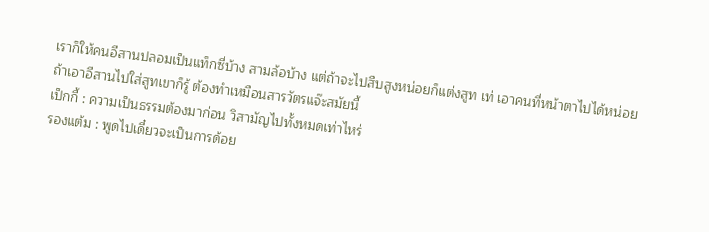เราก็ให้คนอีสานปลอมเป็นแท็กซี่บ้าง สามล้อบ้าง แต่ถ้าจะไปสืบสูงหน่อยก็แต่งสูท เท่ เอาคนที่หน้าตาไปได้หน่อย ถ้าเอาอีสานไปใส่สูทเขาก็รู้ ต้องทำเหมือนสารวัตรแจ๊ะสมัยนี้
เป็กกี้ : ความเป็นธรรมต้องมาก่อน วิสามัญไปทั้งหมดเท่าไหร่
รองแต้ม : พูดไปเดี๋ยวจะเป็นการด้อย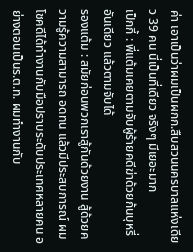ค่า เอาเป็นว่าผมเป็นผกก.สืบสวนนครบาลแห่งเดียว 39 คน นี่เป็นที่เดียว จริงๆ มีเยอะมาก
เป็กกี้ : พี่แต้มเคยตามจับผู้ร้ายคดีฆ่าด้วยก้นบุหรี่อันเดียว แล้วตามจับได้
รองแต้ม : สมัยก่อนพวกเราสู้กันด้วยงาน สู้ด้วยความรู้ความสามารถ อดทน แล้วมีประสบการณ์ ผมโชคดีได้ทำงานกับมือปราบระดับประเทศหลายคน อย่างตอนเป็นร.ต.ท. ผมทำงานกับ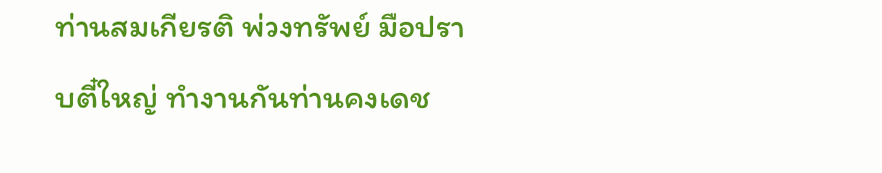ท่านสมเกียรติ พ่วงทรัพย์ มือปราบตี๋ใหญ่ ทำงานกันท่านคงเดช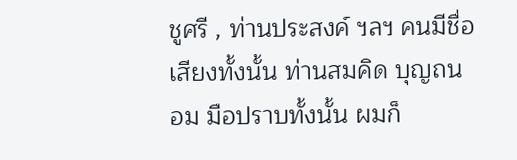ชูศรี , ท่านประสงค์ ฯลฯ คนมีชื่อเสียงทั้งนั้น ท่านสมคิด บุญถนอม มือปราบทั้งนั้น ผมก็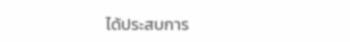ได้ประสบการ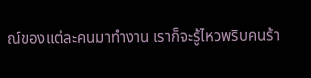ณ์ของแต่ละคนมาทำงาน เราก็จะรู้ไหวพริบคนร้า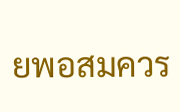ยพอสมควร